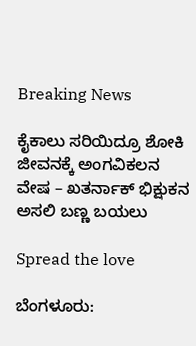Breaking News

ಕೈಕಾಲು ಸರಿಯಿದ್ರೂ ಶೋಕಿ ಜೀವನಕ್ಕೆ ಅಂಗವಿಕಲನ ವೇಷ – ಖತರ್ನಾಕ್ ಭಿಕ್ಷುಕನ ಅಸಲಿ ಬಣ್ಣ ಬಯಲು

Spread the love

ಬೆಂಗಳೂರು: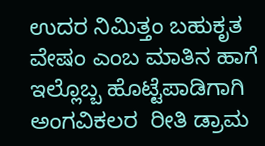ಉದರ ನಿಮಿತ್ತಂ ಬಹುಕೃತ ವೇಷಂ ಎಂಬ ಮಾತಿನ ಹಾಗೆ ಇಲ್ಲೊಬ್ಬ ಹೊಟ್ಟೆಪಾಡಿಗಾಗಿ ಅಂಗವಿಕಲರ  ರೀತಿ ಡ್ರಾಮ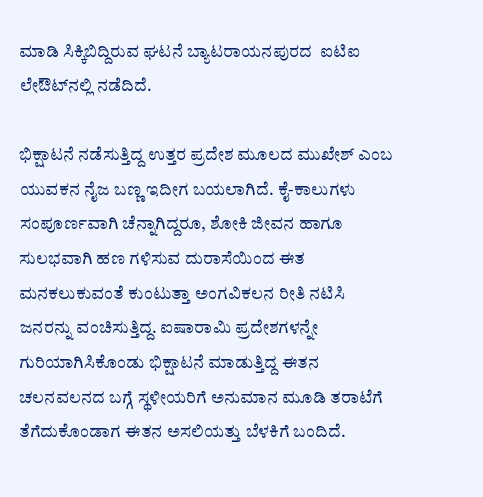ಮಾಡಿ ಸಿಕ್ಕಿಬಿದ್ದಿರುವ ಘಟನೆ ಬ್ಯಾಟರಾಯನಪುರದ  ಐಟಿಐ ಲೇಔಟ್‌ನಲ್ಲಿ ನಡೆದಿದೆ.

ಭಿಕ್ಷಾಟನೆ ನಡೆಸುತ್ತಿದ್ದ ಉತ್ತರ ಪ್ರದೇಶ ಮೂಲದ ಮುಖೇಶ್ ಎಂಬ ಯುವಕನ ನೈಜ ಬಣ್ಣ ಇದೀಗ ಬಯಲಾಗಿದೆ. ಕೈ-ಕಾಲುಗಳು ಸಂಪೂರ್ಣವಾಗಿ ಚೆನ್ನಾಗಿದ್ದರೂ, ಶೋಕಿ ಜೀವನ ಹಾಗೂ ಸುಲಭವಾಗಿ ಹಣ ಗಳಿಸುವ ದುರಾಸೆಯಿಂದ ಈತ ಮನಕಲುಕುವಂತೆ ಕುಂಟುತ್ತಾ ಅಂಗವಿಕಲನ ರೀತಿ ನಟಿಸಿ ಜನರನ್ನು ವಂಚಿಸುತ್ತಿದ್ದ. ಐಷಾರಾಮಿ ಪ್ರದೇಶಗಳನ್ನೇ ಗುರಿಯಾಗಿಸಿಕೊಂಡು ಭಿಕ್ಷಾಟನೆ ಮಾಡುತ್ತಿದ್ದ ಈತನ ಚಲನವಲನದ ಬಗ್ಗೆ ಸ್ಥಳೀಯರಿಗೆ ಅನುಮಾನ ಮೂಡಿ ತರಾಟೆಗೆ ತೆಗೆದುಕೊಂಡಾಗ ಈತನ ಅಸಲಿಯತ್ತು ಬೆಳಕಿಗೆ ಬಂದಿದೆ.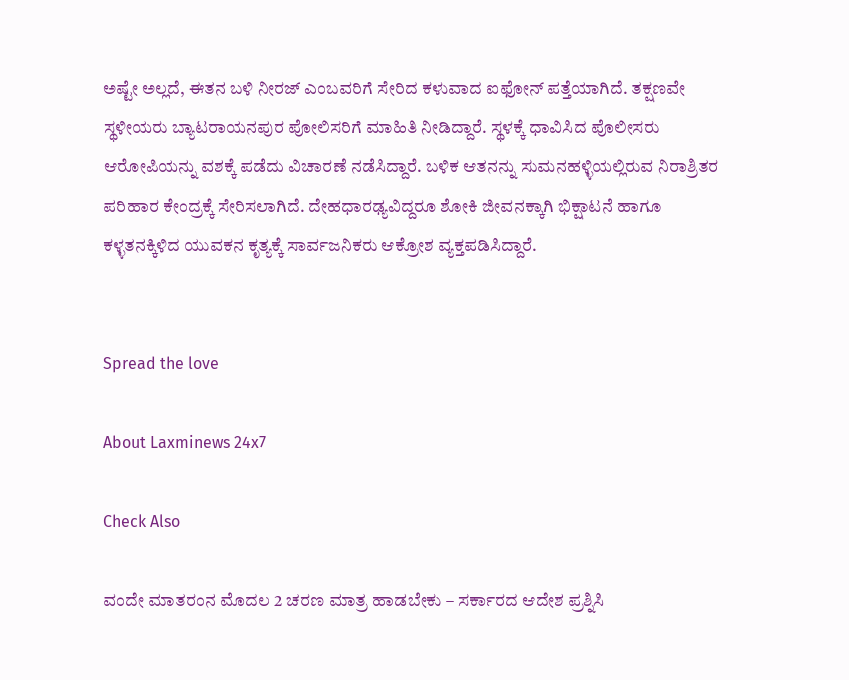ಅಷ್ಟೇ ಅಲ್ಲದೆ, ಈತನ ಬಳಿ ನೀರಜ್ ಎಂಬವರಿಗೆ ಸೇರಿದ ಕಳುವಾದ ಐಫೋನ್ ಪತ್ತೆಯಾಗಿದೆ. ತಕ್ಷಣವೇ ಸ್ಥಳೀಯರು ಬ್ಯಾಟರಾಯನಪುರ ಪೋಲಿಸರಿಗೆ ಮಾಹಿತಿ ನೀಡಿದ್ದಾರೆ. ಸ್ಥಳಕ್ಕೆ ಧಾವಿಸಿದ ಪೊಲೀಸರು ಆರೋಪಿಯನ್ನು ವಶಕ್ಕೆ ಪಡೆದು ವಿಚಾರಣೆ ನಡೆಸಿದ್ದಾರೆ. ಬಳಿಕ ಆತನನ್ನು ಸುಮನಹಳ್ಳಿಯಲ್ಲಿರುವ ನಿರಾಶ್ರಿತರ ಪರಿಹಾರ ಕೇಂದ್ರಕ್ಕೆ ಸೇರಿಸಲಾಗಿದೆ. ದೇಹಧಾರಢ್ಯವಿದ್ದರೂ ಶೋಕಿ ಜೀವನಕ್ಕಾಗಿ ಭಿಕ್ಷಾಟನೆ ಹಾಗೂ ಕಳ್ಳತನಕ್ಕಿಳಿದ ಯುವಕನ ಕೃತ್ಯಕ್ಕೆ ಸಾರ್ವಜನಿಕರು ಆಕ್ರೋಶ ವ್ಯಕ್ತಪಡಿಸಿದ್ದಾರೆ.


Spread the love

About Laxminews 24x7

Check Also

ವಂದೇ ಮಾತರಂನ ಮೊದಲ 2 ಚರಣ ಮಾತ್ರ ಹಾಡಬೇಕು – ಸರ್ಕಾರದ ಆದೇಶ ಪ್ರಶ್ನಿಸಿ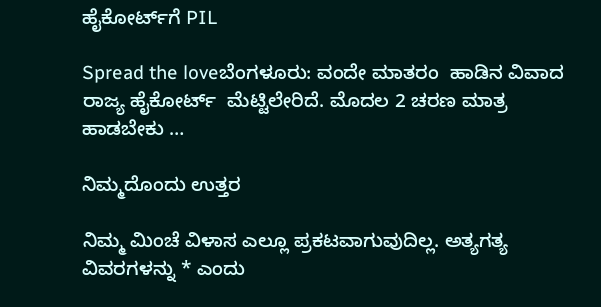ಹೈಕೋರ್ಟ್‌ಗೆ PIL

Spread the loveಬೆಂಗಳೂರು: ವಂದೇ ಮಾತರಂ  ಹಾಡಿನ ವಿವಾದ ರಾಜ್ಯ ಹೈಕೋರ್ಟ್  ಮೆಟ್ಟಿಲೇರಿದೆ. ಮೊದಲ 2 ಚರಣ ಮಾತ್ರ ಹಾಡಬೇಕು …

ನಿಮ್ಮದೊಂದು ಉತ್ತರ

ನಿಮ್ಮ ಮಿಂಚೆ ವಿಳಾಸ ಎಲ್ಲೂ ಪ್ರಕಟವಾಗುವುದಿಲ್ಲ. ಅತ್ಯಗತ್ಯ ವಿವರಗಳನ್ನು * ಎಂದು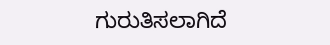ಗುರುತಿಸಲಾಗಿದೆ